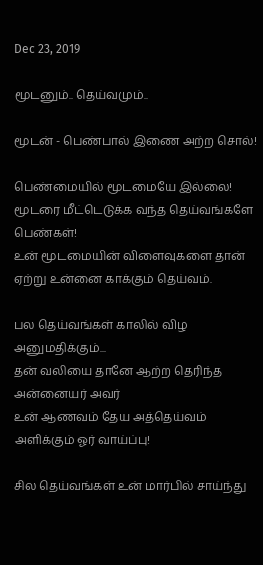Dec 23, 2019

மூடனும்.. தெய்வமும்..

மூடன் - பெண்பால் இணை அற்ற சொல்!

பெண்மையில் மூடமையே இல்லை!
மூடரை மீட்டெடுக்க வந்த தெய்வங்களே பெண்கள்!
உன் மூடமையின் விளைவுகளை தான் ஏற்று உன்னை காக்கும் தெய்வம்.

பல தெய்வங்கள் காலில் விழ அனுமதிக்கும்...
தன் வலியை தானே ஆற்ற தெரிந்த அன்னையர் அவர்
உன் ஆணவம் தேய அத்தெய்வம் அளிக்கும் ஓர் வாய்ப்பு!

சில தெய்வங்கள் உன் மார்பில் சாய்ந்து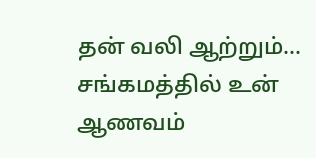தன் வலி ஆற்றும்...
சங்கமத்தில் உன் ஆணவம்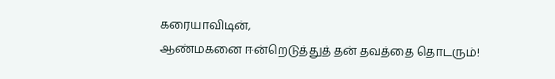கரையாவிடின்,
ஆண்மகனை ஈன்றெடுத்துத் தன் தவத்தை தொடரும்!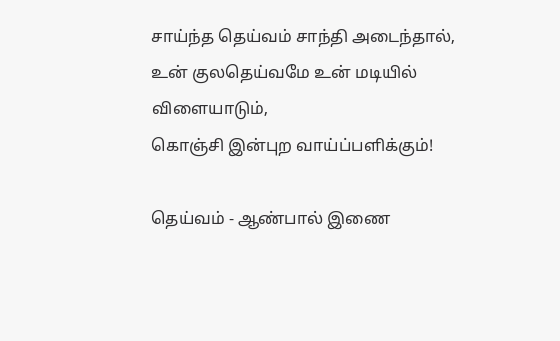சாய்ந்த தெய்வம் சாந்தி அடைந்தால்,
உன் குலதெய்வமே உன் மடியில் விளையாடும்,
கொஞ்சி இன்புற வாய்ப்பளிக்கும்!

தெய்வம் - ஆண்பால் இணை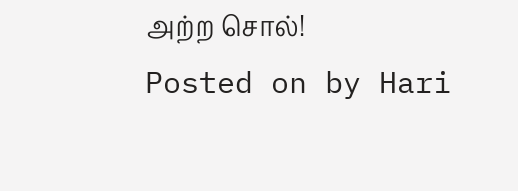அற்ற சொல்!
Posted on by Hari